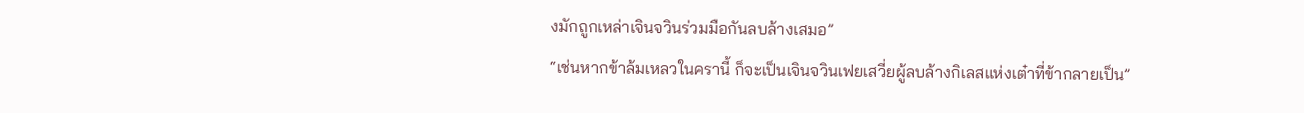งมักถูกเหล่าเจินจวินร่วมมือกันลบล้างเสมอ”
“เช่นหากข้าล้มเหลวในครานี้ ก็จะเป็นเจินจวินเฟยเสวี่ยผู้ลบล้างกิเลสแห่งเต๋าที่ข้ากลายเป็น”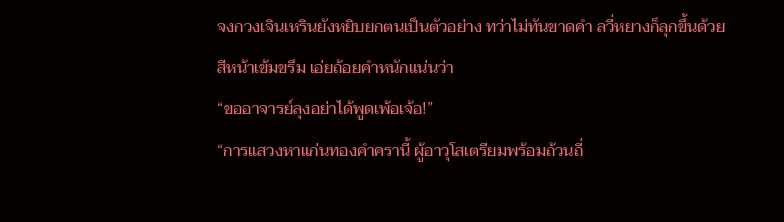จงกวงเจินเหรินยังหยิบยกตนเป็นตัวอย่าง ทว่าไม่ทันขาดคำ ลวี่หยางก็ลุกขึ้นด้วยสีหน้าเข้มขรึม เอ่ยถ้อยคำหนักแน่นว่า
“ขออาจารย์ลุงอย่าได้พูดเพ้อเจ้อ!”
“การแสวงหาแก่นทองคำครานี้ ผู้อาวุโสเตรียมพร้อมถ้วนถี่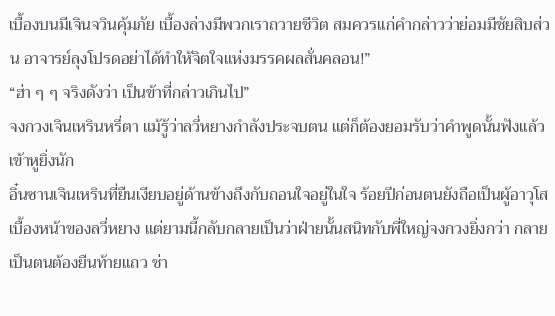เบื้องบนมีเจินจวินคุ้มภัย เบื้องล่างมีพวกเราถวายชีวิต สมควรแก่คำกล่าวว่าย่อมมีชัยสิบส่วน อาจารย์ลุงโปรดอย่าได้ทำให้จิตใจแห่งมรรคผลสั่นคลอน!”
“ฮ่า ๆ ๆ จริงดังว่า เป็นข้าที่กล่าวเกินไป”
จงกวงเจินเหรินหรี่ตา แม้รู้ว่าลวี่หยางกำลังประจบตน แต่ก็ต้องยอมรับว่าคำพูดนั้นฟังแล้วเข้าหูยิ่งนัก
อิ๋นซานเจินเหรินที่ยืนเงียบอยู่ด้านข้างถึงกับถอนใจอยู่ในใจ ร้อยปีก่อนตนยังถือเป็นผู้อาวุโสเบื้องหน้าของลวี่หยาง แต่ยามนี้กลับกลายเป็นว่าฝ่ายนั้นสนิทกับพี่ใหญ่จงกวงยิ่งกว่า กลายเป็นตนต้องยืนท้ายแถว ช่า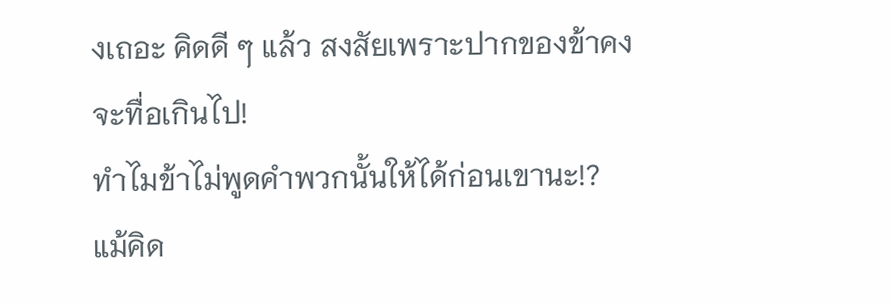งเถอะ คิดดี ๆ แล้ว สงสัยเพราะปากของข้าคงจะทื่อเกินไป!
ทำไมข้าไม่พูดคำพวกนั้นให้ได้ก่อนเขานะ!?
แม้คิด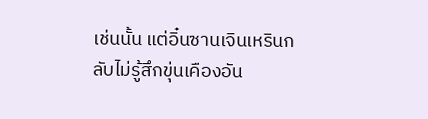เช่นนั้น แต่อิ๋นซานเจินเหรินกลับไม่รู้สึกขุ่นเคืองอัน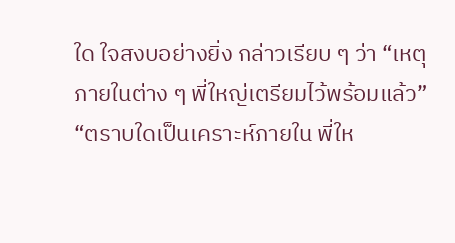ใด ใจสงบอย่างยิ่ง กล่าวเรียบ ๆ ว่า “เหตุภายในต่าง ๆ พี่ใหญ่เตรียมไว้พร้อมแล้ว”
“ตราบใดเป็นเคราะห์ภายใน พี่ให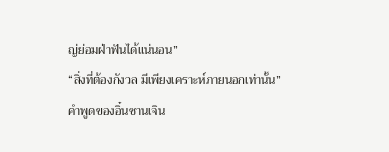ญ่ย่อมฝ่าฟันได้แน่นอน”
“สิ่งที่ต้องกังวล มีเพียงเคราะห์ภายนอกเท่านั้น”
คำพูดของอิ๋นซานเจิน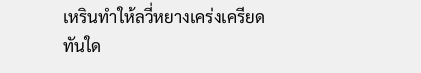เหรินทำให้ลวี่หยางเคร่งเครียดทันใด